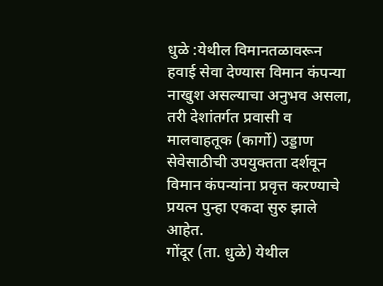धुळे :येथील विमानतळावरून हवाई सेवा देण्यास विमान कंपन्या नाखुश असल्याचा अनुभव असला, तरी देशांतर्गत प्रवासी व मालवाहतूक (कार्गो) उड्डाण सेवेसाठीची उपयुक्तता दर्शवून विमान कंपन्यांना प्रवृत्त करण्याचे प्रयत्न पुन्हा एकदा सुरु झाले आहेत.
गोंदूर (ता. धुळे) येथील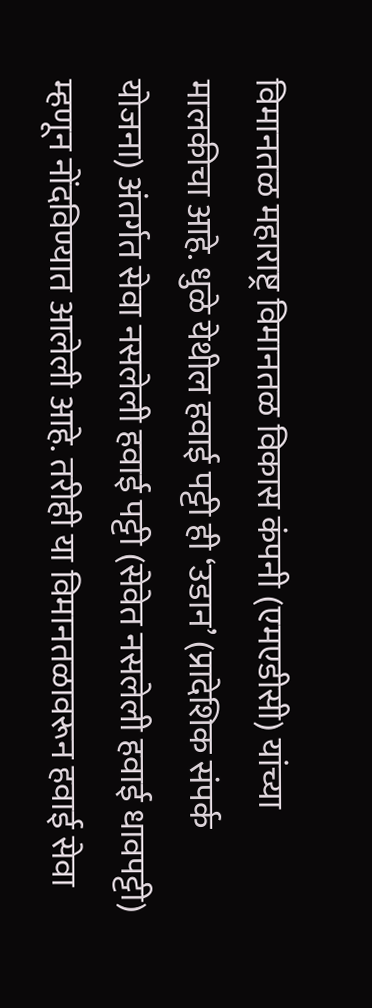विमानतळ महाराष्ट्र विमानतळ विकास कंपनी (एमएडीसी) यांच्या मालकीचा आहे. धुळे येथील हवाई पट्टी ही ‘उडान’ (प्रादेशिक संपर्क योजना) अंतर्गत सेवा नसलेली हवाई पट्टी (सेवेत नसलेली हवाई धावपट्टी) म्हणून नोंदविण्यात आलेली आहे. तरीही या विमानतळावरून हवाई सेवा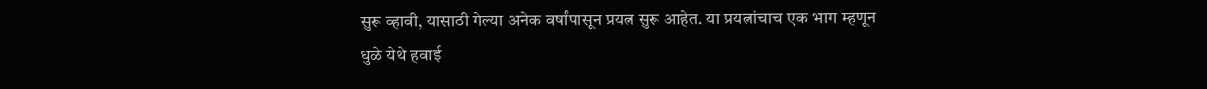सुरू व्हावी, यासाठी गेल्या अनेक वर्षांपासून प्रयत्न सुरू आहेत. या प्रयत्नांचाच एक भाग म्हणून धुळे येथे हवाई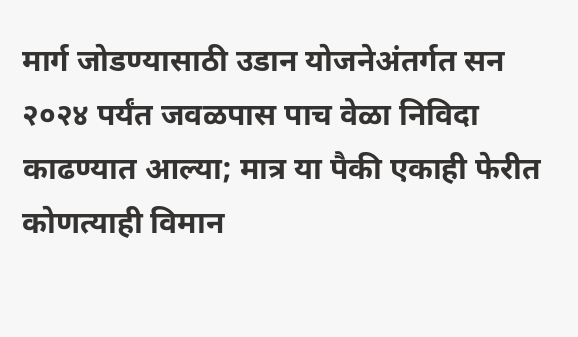मार्ग जोडण्यासाठी उडान योजनेअंतर्गत सन २०२४ पर्यंत जवळपास पाच वेळा निविदा काढण्यात आल्या; मात्र या पैकी एकाही फेरीत कोणत्याही विमान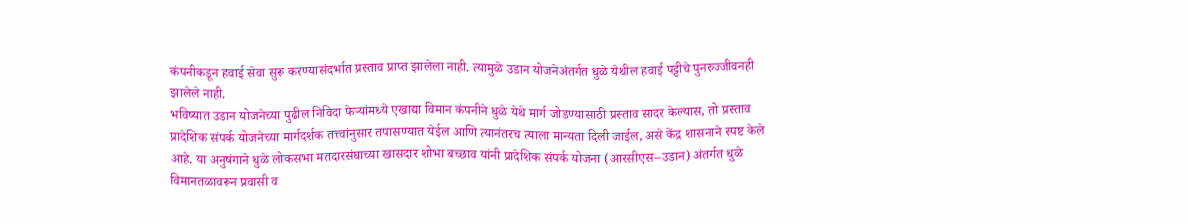कंपनीकडून हवाई सेवा सुरू करण्यासंदर्भात प्रस्ताव प्राप्त झालेला नाही. त्यामुळे उडान योजनेअंतर्गत धुळे येथील हवाई पट्टीचे पुनरुज्जीवनही झालेले नाही.
भविष्यात उडान योजनेच्या पुढील निविदा फेऱ्यांमध्ये एखाद्या विमान कंपनीने धुळे येथे मार्ग जोडण्यासाठी प्रस्ताव सादर केल्यास, तो प्रस्ताव प्रादेशिक संपर्क योजनेच्या मार्गदर्शक तत्त्वांनुसार तपासण्यात येईल आणि त्यानंतरच त्याला मान्यता दिली जाईल, असे केंद्र शासनाने स्पष्ट केले आहे. या अनुषंगाने धुळे लोकसभा मतदारसंघाच्या खासदार शोभा बच्छाव यांनी प्रादेशिक संपर्क योजना (आरसीएस–उडान) अंतर्गत धुळे विमानतळावरून प्रवासी व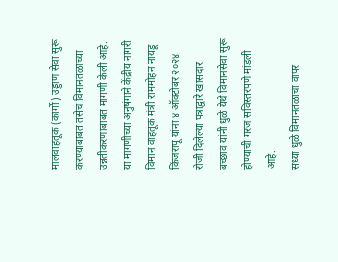मालवाहतूक (कार्गो) उड्डाण सेवा सुरू करण्याबाबत तसेच विमानतळाच्या उन्नतीकरणाबाबत मागणी केली आहे. या मागणीच्या अनुषंगाने केंद्रीय नागरी विमान वाहतूक मंत्री राममोहन नायडू किंजरापू यांना ४ ऑक्टोबर २०२४ रोजी दिलेल्या पत्राद्वारे खासदार बच्छाव यांनी धुळे येथे विमानसेवा सुरू होण्याची गरज सविस्तरपणे मांडली आहे.
सध्या धुळे विमानतळाचा वापर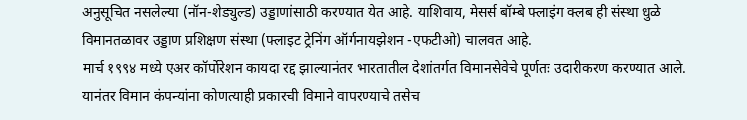अनुसूचित नसलेल्या (नॉन-शेड्युल्ड) उड्डाणांसाठी करण्यात येत आहे. याशिवाय, मेसर्स बॉम्बे फ्लाइंग क्लब ही संस्था धुळे विमानतळावर उड्डाण प्रशिक्षण संस्था (फ्लाइट ट्रेनिंग ऑर्गनायझेशन -एफटीओ) चालवत आहे.
मार्च १९९४ मध्ये एअर कॉर्पोरेशन कायदा रद्द झाल्यानंतर भारतातील देशांतर्गत विमानसेवेचे पूर्णतः उदारीकरण करण्यात आले. यानंतर विमान कंपन्यांना कोणत्याही प्रकारची विमाने वापरण्याचे तसेच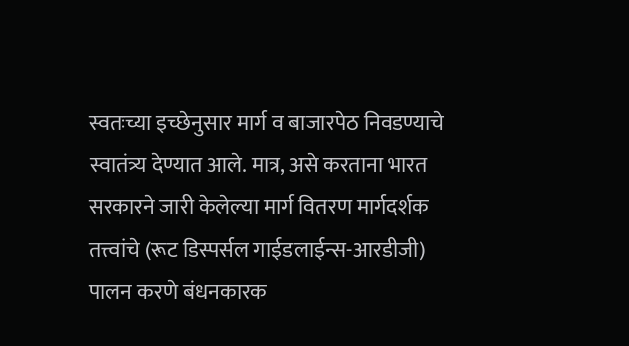स्वतःच्या इच्छेनुसार मार्ग व बाजारपेठ निवडण्याचे स्वातंत्र्य देण्यात आले. मात्र, असे करताना भारत सरकारने जारी केलेल्या मार्ग वितरण मार्गदर्शक तत्त्वांचे (रूट डिस्पर्सल गाईडलाईन्स-आरडीजी) पालन करणे बंधनकारक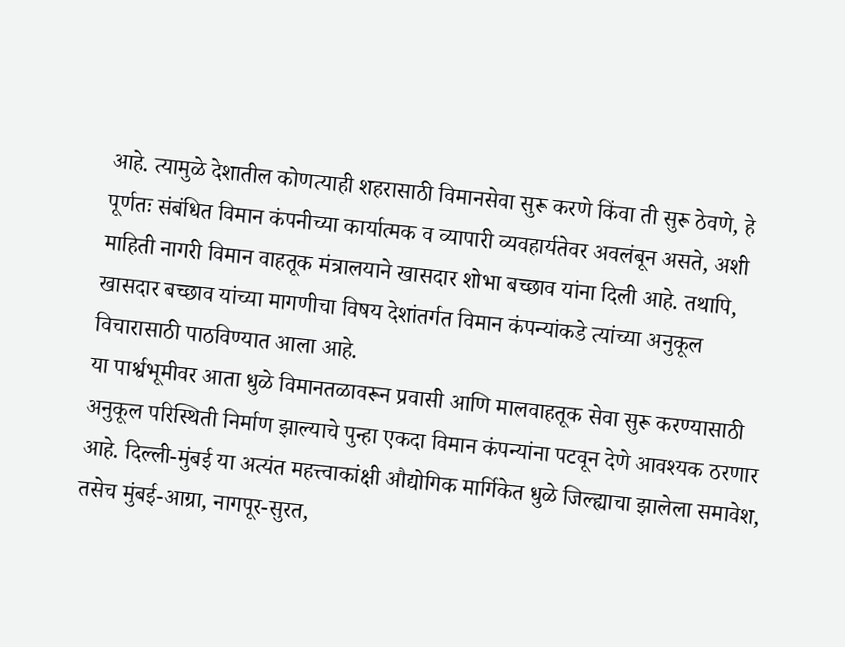आहे. त्यामुळे देशातील कोणत्याही शहरासाठी विमानसेवा सुरू करणे किंवा ती सुरू ठेवणे, हे पूर्णतः संबंधित विमान कंपनीच्या कार्यात्मक व व्यापारी व्यवहार्यतेवर अवलंबून असते, अशी माहिती नागरी विमान वाहतूक मंत्रालयाने खासदार शोभा बच्छाव यांना दिली आहे. तथापि, खासदार बच्छाव यांच्या मागणीचा विषय देशांतर्गत विमान कंपन्यांकडे त्यांच्या अनुकूल विचारासाठी पाठविण्यात आला आहे.
या पार्श्वभूमीवर आता धुळे विमानतळावरून प्रवासी आणि मालवाहतूक सेवा सुरू करण्यासाठी अनुकूल परिस्थिती निर्माण झाल्याचे पुन्हा एकदा विमान कंपन्यांना पटवून देणे आवश्यक ठरणार आहे. दिल्ली-मुंबई या अत्यंत महत्त्वाकांक्षी औद्योगिक मार्गिकेत धुळे जिल्ह्याचा झालेला समावेश, तसेच मुंबई-आग्रा, नागपूर-सुरत,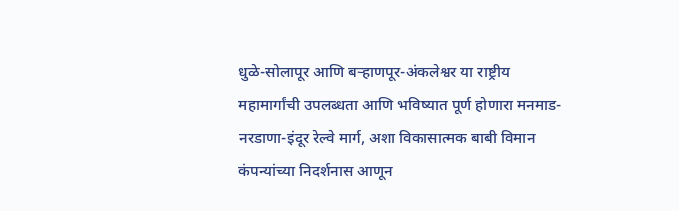धुळे-सोलापूर आणि बऱ्हाणपूर-अंकलेश्वर या राष्ट्रीय महामार्गांची उपलब्धता आणि भविष्यात पूर्ण होणारा मनमाड-नरडाणा-इंदूर रेल्वे मार्ग, अशा विकासात्मक बाबी विमान कंपन्यांच्या निदर्शनास आणून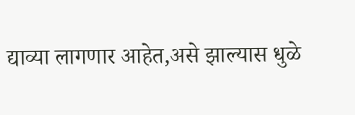द्याव्या लागणार आहेत,असे झाल्यास धुळे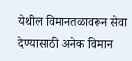येथील विमानतळावरून सेवा देण्यासाठी अनेक विमान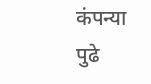कंपन्या पुढे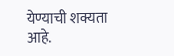येण्याची शक्यता आहे.